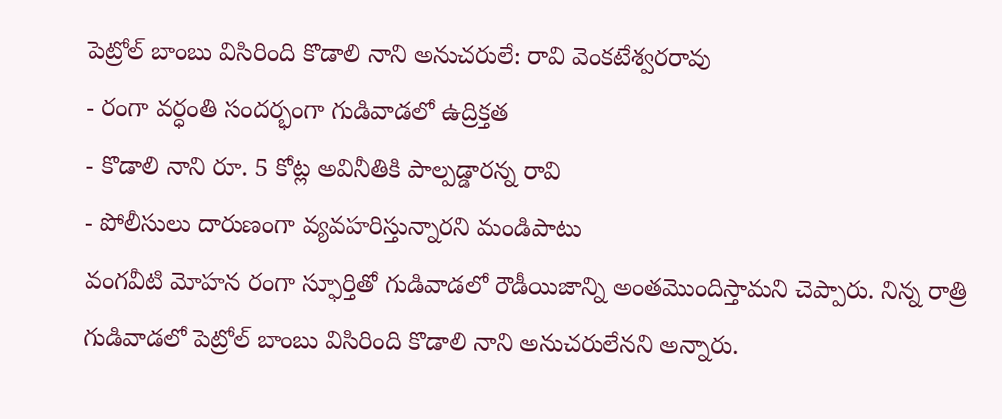పెట్రోల్ బాంబు విసిరింది కొడాలి నాని అనుచరులే: రావి వెంకటేశ్వరరావు
- రంగా వర్ధంతి సందర్భంగా గుడివాడలో ఉద్రిక్తత
- కొడాలి నాని రూ. 5 కోట్ల అవినీతికి పాల్పడ్డారన్న రావి
- పోలీసులు దారుణంగా వ్యవహరిస్తున్నారని మండిపాటు
వంగవీటి మోహన రంగా స్ఫూర్తితో గుడివాడలో రౌడీయిజాన్ని అంతమొందిస్తామని చెప్పారు. నిన్న రాత్రి గుడివాడలో పెట్రోల్ బాంబు విసిరింది కొడాలి నాని అనుచరులేనని అన్నారు.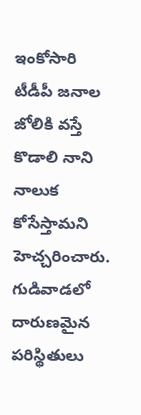ఇంకోసారి టీడీపీ జనాల జోలికి వస్తే కొడాలి నాని నాలుక కోసేస్తామని హెచ్చరించారు. గుడివాడలో దారుణమైన పరిస్థితులు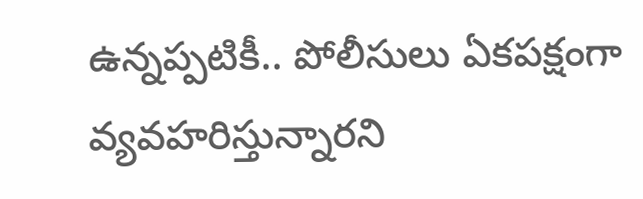ఉన్నప్పటికీ.. పోలీసులు ఏకపక్షంగా వ్యవహరిస్తున్నారని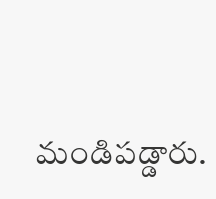మండిపడ్డారు.